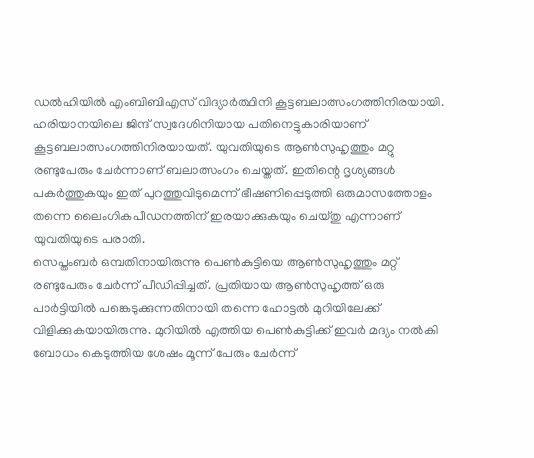ഡൽഹിയിൽ എംബിബിഎസ് വിദ്യാർത്ഥിനി കൂട്ടബലാത്സംഗത്തിനിരയായി. ഹരിയാനയിലെ ജിന്ദ് സ്വദേശിനിയായ പതിനെട്ടുകാരിയാണ് കൂട്ടബലാത്സംഗത്തിനിരയായത്. യുവതിയുടെ ആൺസുഹൃത്തും മറ്റു രണ്ടുപേരും ചേർന്നാണ് ബലാത്സംഗം ചെയ്തത്. ഇതിന്റെ ദൃശ്യങ്ങൾ പകർത്തുകയും ഇത് പുറത്തുവിടുമെന്ന് ഭീഷണിപ്പെടുത്തി ഒരുമാസത്തോളം തന്നെ ലൈംഗികപീഡനത്തിന് ഇരയാക്കുകയും ചെയ്തു എന്നാണ് യുവതിയുടെ പരാതി.
സെപ്തംബർ ഒമ്പതിനായിരുന്നു പെൺകുട്ടിയെ ആൺസുഹൃത്തും മറ്റ് രണ്ടുപേരും ചേർന്ന് പീഡിപ്പിച്ചത്. പ്രതിയായ ആൺസുഹൃത്ത് ഒരു പാർട്ടിയിൽ പങ്കെടുക്കുന്നതിനായി തന്നെ ഹോട്ടൽ മുറിയിലേക്ക് വിളിക്കുകയായിരുന്നു. മുറിയിൽ എത്തിയ പെൺകുട്ടിക്ക് ഇവർ മദ്യം നൽകി ബോധം കെടുത്തിയ ശേഷം മൂന്ന് പേരും ചേർന്ന്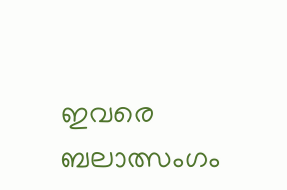ഇവരെ ബലാത്സംഗം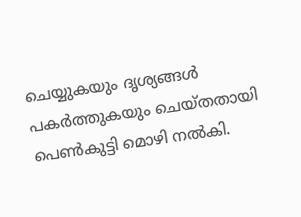ചെയ്യുകയും ദൃശ്യങ്ങൾ പകർത്തുകയും ചെയ്തതായി പെൺകുട്ടി മൊഴി നൽകി.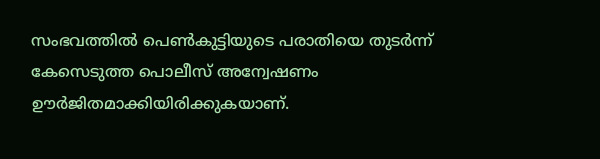സംഭവത്തിൽ പെൺകുട്ടിയുടെ പരാതിയെ തുടർന്ന് കേസെടുത്ത പൊലീസ് അന്വേഷണം ഊർജിതമാക്കിയിരിക്കുകയാണ്.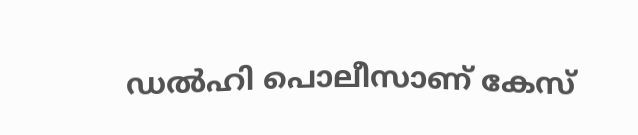ഡൽഹി പൊലീസാണ് കേസ്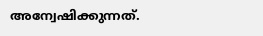അന്വേഷിക്കുന്നത്.